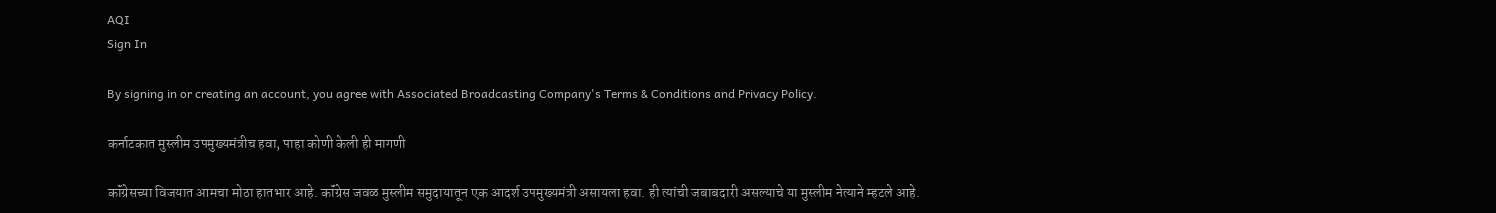AQI
Sign In

By signing in or creating an account, you agree with Associated Broadcasting Company's Terms & Conditions and Privacy Policy.

कर्नाटकात मुस्लीम उपमुख्यमंत्रीच हवा, पाहा कोणी केली ही मागणी

कॉंग्रेसच्या विजयात आमचा मोठा हातभार आहे. कॉंग्रेस जवळ मुस्लीम समुदायातून एक आदर्श उपमुख्यमंत्री असायला हवा. ही त्यांची जबाबदारी असल्याचे या मुस्लीम नेत्याने म्हटले आहे.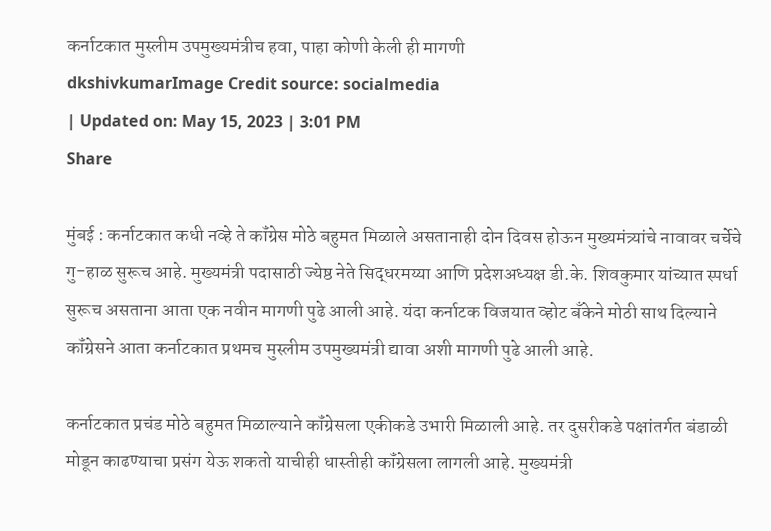कर्नाटकात मुस्लीम उपमुख्यमंत्रीच हवा, पाहा कोणी केली ही मागणी
dkshivkumarImage Credit source: socialmedia
| Updated on: May 15, 2023 | 3:01 PM
Share

मुंबई : कर्नाटकात कधी नव्हे ते कॉंग्रेस मोठे बहुमत मिळाले असतानाही दोन दिवस होऊन मुख्यमंत्र्यांचे नावावर चर्चेचे गु-हाळ सुरूच आहे. मुख्यमंत्री पदासाठी ज्येष्ठ नेते सिद्धरमय्या आणि प्रदेशअध्यक्ष डी.के. शिवकुमार यांच्यात स्पर्धा सुरूच असताना आता एक नवीन मागणी पुढे आली आहे. यंदा कर्नाटक विजयात व्होट बॅंकेने मोठी साथ दिल्याने कॉंग्रेसने आता कर्नाटकात प्रथमच मुस्लीम उपमुख्यमंत्री द्यावा अशी मागणी पुढे आली आहे.

कर्नाटकात प्रचंड मोठे बहुमत मिळाल्याने कॉंग्रेसला एकीकडे उभारी मिळाली आहे. तर दुसरीकडे पक्षांतर्गत बंडाळी मोडून काढण्याचा प्रसंग येऊ शकतो याचीही धास्तीही कॉंग्रेसला लागली आहे. मुख्यमंत्री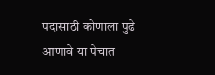पदासाठी कोणाला पुढे आणावे या पेचात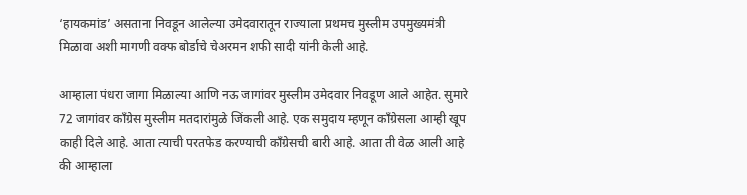‘हायकमांड’ असताना निवडून आलेल्या उमेदवारातून राज्याला प्रथमच मुस्लीम उपमुख्यमंत्री मिळावा अशी मागणी वक्फ बोर्डाचे चेअरमन शफी सादी यांनी केली आहे.

आम्हाला पंधरा जागा मिळाल्या आणि नऊ जागांवर मुस्लीम उमेदवार निवडूण आले आहेत. सुमारे 72 जागांवर कॉंग्रेस मुस्लीम मतदारांमुळे जिंकली आहे. एक समुदाय म्हणून कॉंग्रेसला आम्ही खूप काही दिले आहे. आता त्याची परतफेड करण्याची कॉंग्रेसची बारी आहे. आता ती वेळ आली आहे की आम्हाला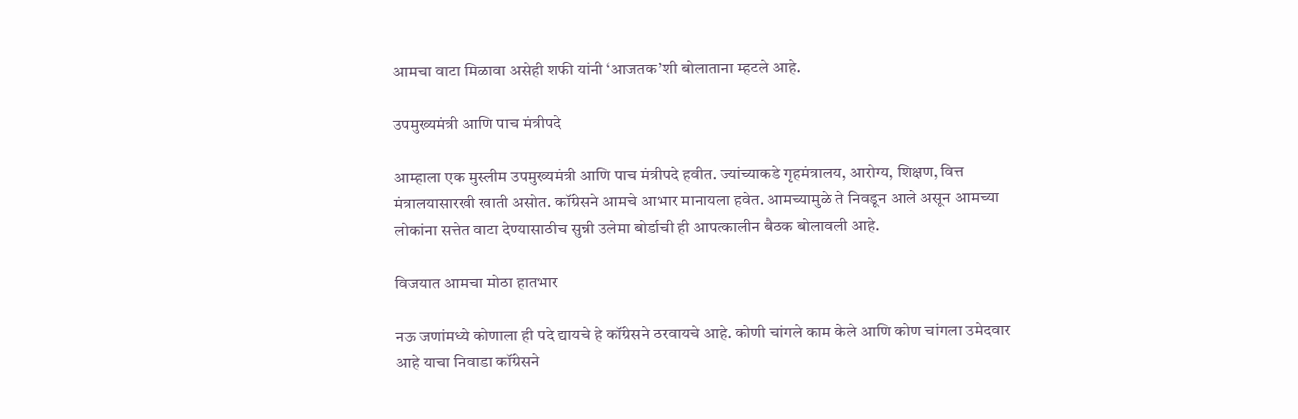आमचा वाटा मिळावा असेही शफी यांनी ‘आजतक’शी बोलाताना म्हटले आहे.

उपमुख्यमंत्री आणि पाच मंत्रीपदे

आम्हाला एक मुस्लीम उपमुख्यमंत्री आणि पाच मंत्रीपदे हवीत. ज्यांच्याकडे गृहमंत्रालय, आरोग्य, शिक्षण, वित्त मंत्रालयासारखी खाती असोत. कॉंग्रेसने आमचे आभार मानायला हवेत. आमच्यामुळे ते निवडून आले असून आमच्या लोकांना सत्तेत वाटा देण्यासाठीच सुन्नी उलेमा बोर्डाची ही आपत्कालीन बैठक बोलावली आहे.

विजयात आमचा मोठा हातभार

नऊ जणांमध्ये कोणाला ही पदे द्यायचे हे कॉंग्रेसने ठरवायचे आहे. कोणी चांगले काम केले आणि कोण चांगला उमेदवार आहे याचा निवाडा कॉंग्रेसने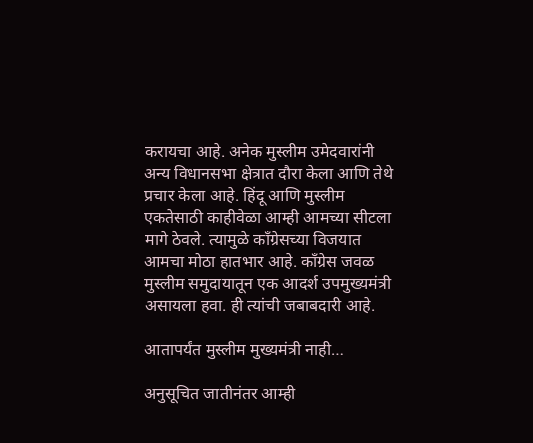करायचा आहे. अनेक मुस्लीम उमेदवारांनी अन्य विधानसभा क्षेत्रात दौरा केला आणि तेथे प्रचार केला आहे. हिंदू आणि मुस्लीम एकतेसाठी काहीवेळा आम्ही आमच्या सीटला मागे ठेवले. त्यामुळे कॉंग्रेसच्या विजयात आमचा मोठा हातभार आहे. कॉंग्रेस जवळ मुस्लीम समुदायातून एक आदर्श उपमुख्यमंत्री असायला हवा. ही त्यांची जबाबदारी आहे.

आतापर्यंत मुस्लीम मुख्यमंत्री नाही…

अनुसूचित जातीनंतर आम्ही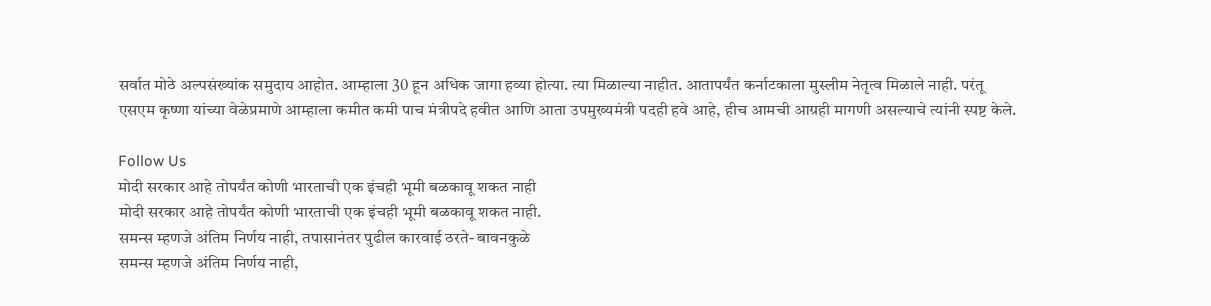सर्वात मोठे अल्पसंख्यांक समुदाय आहोत. आम्हाला 30 हून अधिक जागा हव्या होत्या. त्या मिळाल्या नाहीत. आतापर्यंत कर्नाटकाला मुस्लीम नेतृत्व मिळाले नाही. परंतू  एसएम कृष्णा यांच्या वेळेप्रमाणे आम्हाला कमीत कमी पाच मंत्रीपदे हवीत आणि आता उपमुख्यमंत्री पदही हवे आहे, हीच आमची आग्रही मागणी असल्याचे त्यांनी स्पष्ट केले.

Follow Us
मोदी सरकार आहे तोपर्यंत कोणी भारताची एक इंचही भूमी बळकावू शकत नाही
मोदी सरकार आहे तोपर्यंत कोणी भारताची एक इंचही भूमी बळकावू शकत नाही.
समन्स म्हणजे अंतिम निर्णय नाही, तपासानंतर पुढील कारवाई ठरते- बावनकुळे
समन्स म्हणजे अंतिम निर्णय नाही,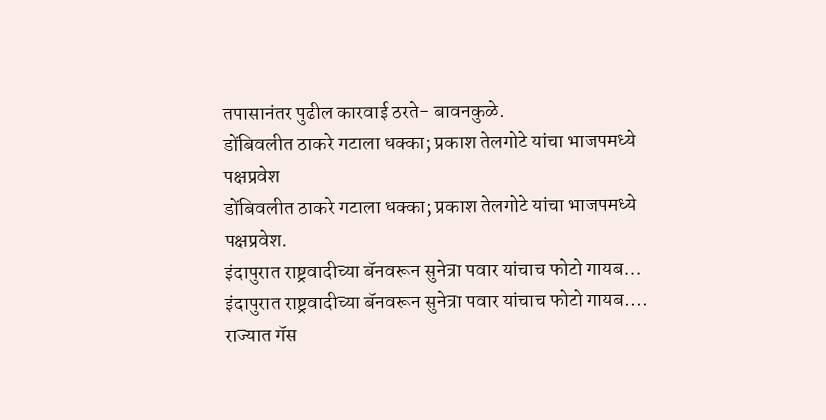तपासानंतर पुढील कारवाई ठरते- बावनकुळे.
डोंबिवलीत ठाकरे गटाला धक्का; प्रकाश तेलगोटे यांचा भाजपमध्ये पक्षप्रवेश
डोंबिवलीत ठाकरे गटाला धक्का; प्रकाश तेलगोटे यांचा भाजपमध्ये पक्षप्रवेश.
इंदापुरात राष्ट्रवादीच्या बॅनवरून सुनेत्रा पवार यांचाच फोटो गायब...
इंदापुरात राष्ट्रवादीच्या बॅनवरून सुनेत्रा पवार यांचाच फोटो गायब....
राज्यात गॅस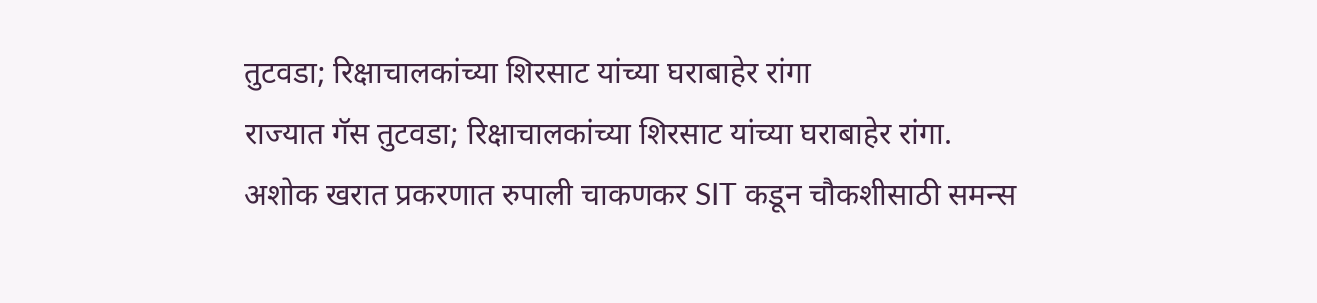तुटवडा; रिक्षाचालकांच्या शिरसाट यांच्या घराबाहेर रांगा
राज्यात गॅस तुटवडा; रिक्षाचालकांच्या शिरसाट यांच्या घराबाहेर रांगा.
अशोक खरात प्रकरणात रुपाली चाकणकर SIT कडून चौकशीसाठी समन्स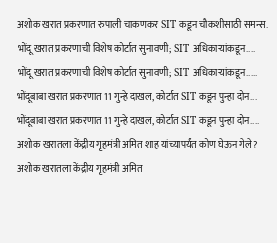अशोक खरात प्रकरणात रुपाली चाकणकर SIT कडून चौकशीसाठी समन्स.
भोंदू खरात प्रकरणाची विशेष कोर्टात सुनावणी; SIT अधिकाऱ्यांकडून....
भोंदू खरात प्रकरणाची विशेष कोर्टात सुनावणी; SIT अधिकाऱ्यांकडून.....
भोंदूबाबा खरात प्रकरणात 11 गुन्हे दाखल, कोर्टात SIT कडून पुन्हा दोन...
भोंदूबाबा खरात प्रकरणात 11 गुन्हे दाखल, कोर्टात SIT कडून पुन्हा दोन....
अशोक खरातला केंद्रीय गृहमंत्री अमित शाह यांच्यापर्यंत कोण घेऊन गेले?
अशोक खरातला केंद्रीय गृहमंत्री अमित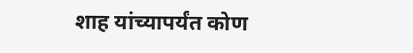शाह यांच्यापर्यंत कोण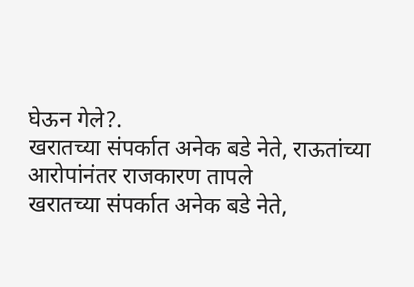घेऊन गेले?.
खरातच्या संपर्कात अनेक बडे नेते, राऊतांच्या आरोपांनंतर राजकारण तापले
खरातच्या संपर्कात अनेक बडे नेते,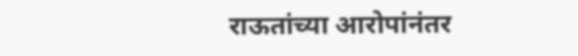राऊतांच्या आरोपांनंतर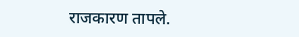राजकारण तापले.